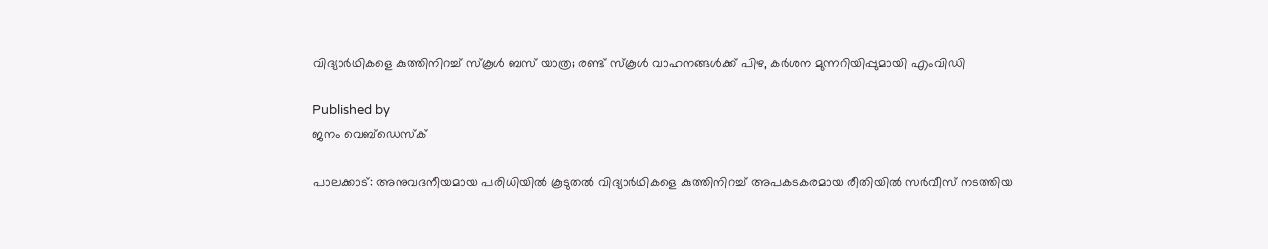വിദ്യാര്‍ഥികളെ കുത്തിനിറച്ച് സ്‌കൂള്‍ ബസ് യാത്ര; രണ്ട് സ്‌കൂള്‍ വാഹനങ്ങള്‍ക്ക് പിഴ, കര്‍ശന മുന്നറിയിപ്പുമായി എംവിഡി

Published by
ജനം വെബ്‌ഡെസ്ക്

പാലക്കാട്: അനുവദനീയമായ പരിധിയില്‍ കൂടുതല്‍ വിദ്യാര്‍ഥികളെ കുത്തിനിറച്ച് അപകടകരമായ രീതിയില്‍ സര്‍വീസ് നടത്തിയ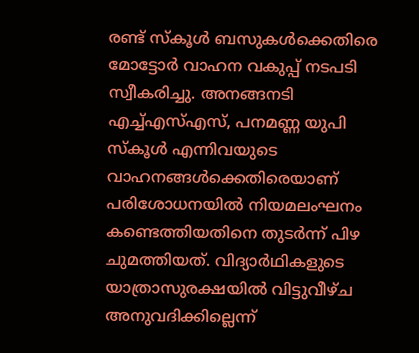രണ്ട് സ്‌കൂള്‍ ബസുകള്‍ക്കെതിരെ മോട്ടോര്‍ വാഹന വകുപ്പ് നടപടി സ്വീകരിച്ചു. അനങ്ങനടി എച്ച്എസ്എസ്, പനമണ്ണ യുപി സ്‌കൂള്‍ എന്നിവയുടെ വാഹനങ്ങള്‍ക്കെതിരെയാണ് പരിശോധനയില്‍ നിയമലംഘനം കണ്ടെത്തിയതിനെ തുടര്‍ന്ന് പിഴ ചുമത്തിയത്. വിദ്യാര്‍ഥികളുടെ യാത്രാസുരക്ഷയില്‍ വിട്ടുവീഴ്ച അനുവദിക്കില്ലെന്ന്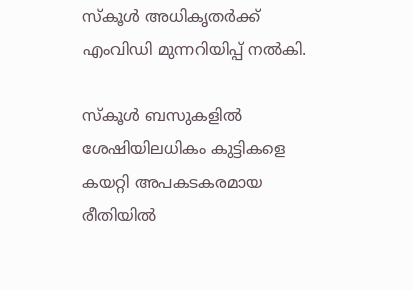സ്‌കൂള്‍ അധികൃതര്‍ക്ക് എംവിഡി മുന്നറിയിപ്പ് നല്‍കി.

സ്‌കൂള്‍ ബസുകളില്‍ ശേഷിയിലധികം കുട്ടികളെ കയറ്റി അപകടകരമായ രീതിയില്‍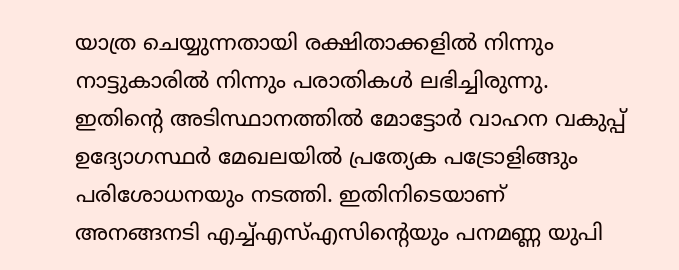യാത്ര ചെയ്യുന്നതായി രക്ഷിതാക്കളില്‍ നിന്നും നാട്ടുകാരില്‍ നിന്നും പരാതികള്‍ ലഭിച്ചിരുന്നു. ഇതിന്റെ അടിസ്ഥാനത്തില്‍ മോട്ടോര്‍ വാഹന വകുപ്പ് ഉദ്യോഗസ്ഥര്‍ മേഖലയില്‍ പ്രത്യേക പട്രോളിങ്ങും പരിശോധനയും നടത്തി. ഇതിനിടെയാണ് അനങ്ങനടി എച്ച്എസ്എസിന്റെയും പനമണ്ണ യുപി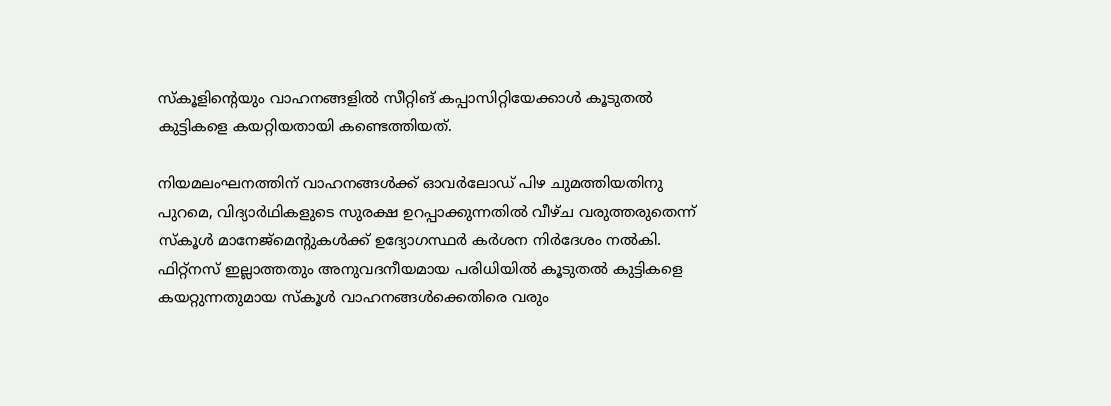സ്‌കൂളിന്റെയും വാഹനങ്ങളില്‍ സീറ്റിങ് കപ്പാസിറ്റിയേക്കാള്‍ കൂടുതല്‍ കുട്ടികളെ കയറ്റിയതായി കണ്ടെത്തിയത്.

നിയമലംഘനത്തിന് വാഹനങ്ങള്‍ക്ക് ഓവര്‍ലോഡ് പിഴ ചുമത്തിയതിനു പുറമെ, വിദ്യാര്‍ഥികളുടെ സുരക്ഷ ഉറപ്പാക്കുന്നതില്‍ വീഴ്ച വരുത്തരുതെന്ന് സ്‌കൂള്‍ മാനേജ്‌മെന്റുകള്‍ക്ക് ഉദ്യോഗസ്ഥര്‍ കര്‍ശന നിര്‍ദേശം നല്‍കി. ഫിറ്റ്‌നസ് ഇല്ലാത്തതും അനുവദനീയമായ പരിധിയില്‍ കൂടുതല്‍ കുട്ടികളെ കയറ്റുന്നതുമായ സ്‌കൂള്‍ വാഹനങ്ങള്‍ക്കെതിരെ വരും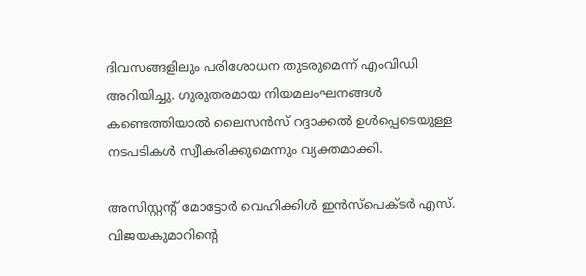ദിവസങ്ങളിലും പരിശോധന തുടരുമെന്ന് എംവിഡി അറിയിച്ചു. ഗുരുതരമായ നിയമലംഘനങ്ങള്‍ കണ്ടെത്തിയാല്‍ ലൈസന്‍സ് റദ്ദാക്കല്‍ ഉള്‍പ്പെടെയുള്ള നടപടികള്‍ സ്വീകരിക്കുമെന്നും വ്യക്തമാക്കി.

അസിസ്റ്റന്റ് മോട്ടോര്‍ വെഹിക്കിള്‍ ഇന്‍സ്‌പെക്ടര്‍ എസ്. വിജയകുമാറിന്റെ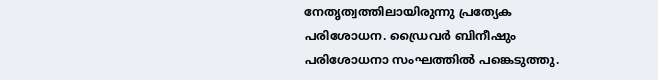നേതൃത്വത്തിലായിരുന്നു പ്രത്യേക പരിശോധന. ഡ്രൈവര്‍ ബിനീഷും പരിശോധനാ സംഘത്തില്‍ പങ്കെടുത്തു.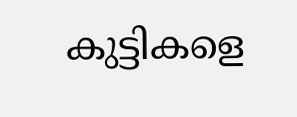കുട്ടികളെ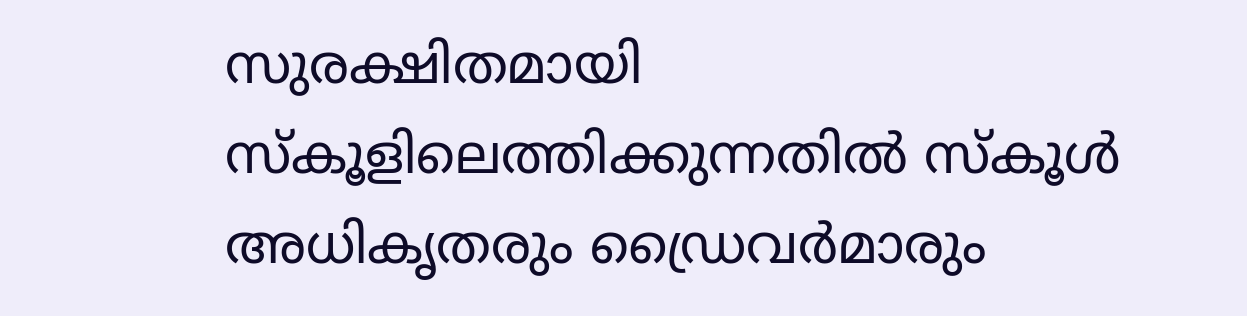സുരക്ഷിതമായി സ്‌കൂളിലെത്തിക്കുന്നതില്‍ സ്‌കൂള്‍ അധികൃതരും ഡ്രൈവര്‍മാരും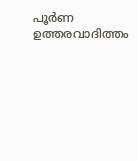പൂര്‍ണ ഉത്തരവാദിത്തം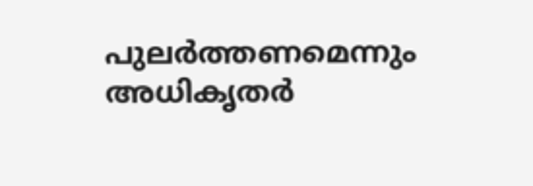പുലര്‍ത്തണമെന്നും അധികൃതര്‍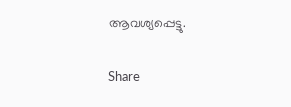ആവശ്യപ്പെട്ടു.

Share